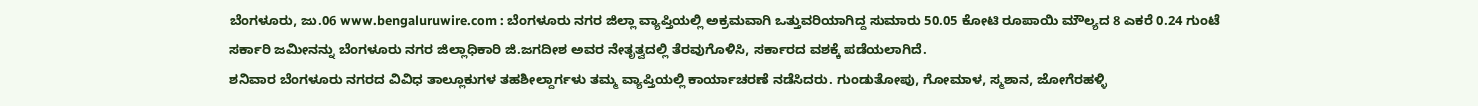ಬೆಂಗಳೂರು, ಜು.06 www.bengaluruwire.com : ಬೆಂಗಳೂರು ನಗರ ಜಿಲ್ಲಾ ವ್ಯಾಪ್ತಿಯಲ್ಲಿ ಅಕ್ರಮವಾಗಿ ಒತ್ತುವರಿಯಾಗಿದ್ದ ಸುಮಾರು 50.05 ಕೋಟಿ ರೂಪಾಯಿ ಮೌಲ್ಯದ 8 ಎಕರೆ 0.24 ಗುಂಟೆ ಸರ್ಕಾರಿ ಜಮೀನನ್ನು ಬೆಂಗಳೂರು ನಗರ ಜಿಲ್ಲಾಧಿಕಾರಿ ಜಿ.ಜಗದೀಶ ಅವರ ನೇತೃತ್ವದಲ್ಲಿ ತೆರವುಗೊಳಿಸಿ, ಸರ್ಕಾರದ ವಶಕ್ಕೆ ಪಡೆಯಲಾಗಿದೆ.
ಶನಿವಾರ ಬೆಂಗಳೂರು ನಗರದ ವಿವಿಧ ತಾಲ್ಲೂಕುಗಳ ತಹಶೀಲ್ದಾರ್ಗಳು ತಮ್ಮ ವ್ಯಾಪ್ತಿಯಲ್ಲಿ ಕಾರ್ಯಾಚರಣೆ ನಡೆಸಿದರು. ಗುಂಡುತೋಪು, ಗೋಮಾಳ, ಸ್ಮಶಾನ, ಜೋಗೆರಹಳ್ಳಿ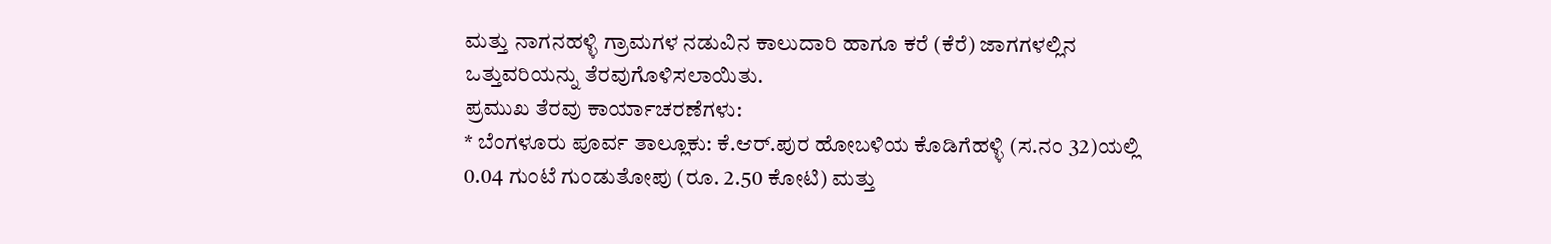ಮತ್ತು ನಾಗನಹಳ್ಳಿ ಗ್ರಾಮಗಳ ನಡುವಿನ ಕಾಲುದಾರಿ ಹಾಗೂ ಕರೆ (ಕೆರೆ) ಜಾಗಗಳಲ್ಲಿನ ಒತ್ತುವರಿಯನ್ನು ತೆರವುಗೊಳಿಸಲಾಯಿತು.
ಪ್ರಮುಖ ತೆರವು ಕಾರ್ಯಾಚರಣೆಗಳು:
* ಬೆಂಗಳೂರು ಪೂರ್ವ ತಾಲ್ಲೂಕು: ಕೆ.ಆರ್.ಪುರ ಹೋಬಳಿಯ ಕೊಡಿಗೆಹಳ್ಳಿ (ಸ.ನಂ 32)ಯಲ್ಲಿ 0.04 ಗುಂಟೆ ಗುಂಡುತೋಪು (ರೂ. 2.50 ಕೋಟಿ) ಮತ್ತು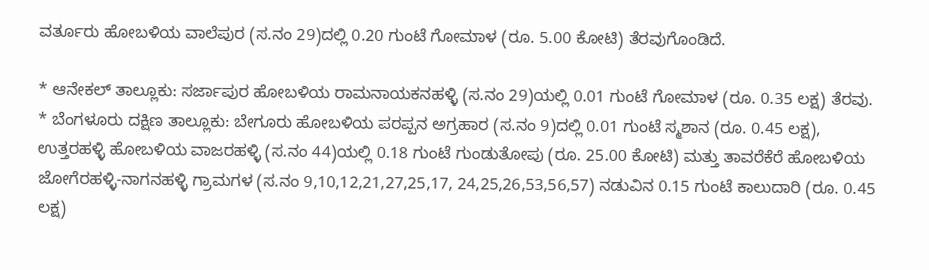ವರ್ತೂರು ಹೋಬಳಿಯ ವಾಲೆಪುರ (ಸ.ನಂ 29)ದಲ್ಲಿ 0.20 ಗುಂಟೆ ಗೋಮಾಳ (ರೂ. 5.00 ಕೋಟಿ) ತೆರವುಗೊಂಡಿದೆ.

* ಆನೇಕಲ್ ತಾಲ್ಲೂಕು: ಸರ್ಜಾಪುರ ಹೋಬಳಿಯ ರಾಮನಾಯಕನಹಳ್ಳಿ (ಸ.ನಂ 29)ಯಲ್ಲಿ 0.01 ಗುಂಟೆ ಗೋಮಾಳ (ರೂ. 0.35 ಲಕ್ಷ) ತೆರವು.
* ಬೆಂಗಳೂರು ದಕ್ಷಿಣ ತಾಲ್ಲೂಕು: ಬೇಗೂರು ಹೋಬಳಿಯ ಪರಪ್ಪನ ಅಗ್ರಹಾರ (ಸ.ನಂ 9)ದಲ್ಲಿ 0.01 ಗುಂಟೆ ಸ್ಮಶಾನ (ರೂ. 0.45 ಲಕ್ಷ), ಉತ್ತರಹಳ್ಳಿ ಹೋಬಳಿಯ ವಾಜರಹಳ್ಳಿ (ಸ.ನಂ 44)ಯಲ್ಲಿ 0.18 ಗುಂಟೆ ಗುಂಡುತೋಪು (ರೂ. 25.00 ಕೋಟಿ) ಮತ್ತು ತಾವರೆಕೆರೆ ಹೋಬಳಿಯ ಜೋಗೆರಹಳ್ಳಿ-ನಾಗನಹಳ್ಳಿ ಗ್ರಾಮಗಳ (ಸ.ನಂ 9,10,12,21,27,25,17, 24,25,26,53,56,57) ನಡುವಿನ 0.15 ಗುಂಟೆ ಕಾಲುದಾರಿ (ರೂ. 0.45 ಲಕ್ಷ)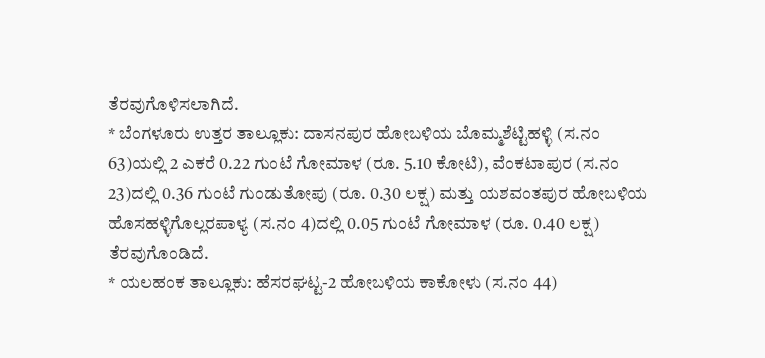ತೆರವುಗೊಳಿಸಲಾಗಿದೆ.
* ಬೆಂಗಳೂರು ಉತ್ತರ ತಾಲ್ಲೂಕು: ದಾಸನಪುರ ಹೋಬಳಿಯ ಬೊಮ್ಮಶೆಟ್ಟಿಹಳ್ಳಿ (ಸ.ನಂ 63)ಯಲ್ಲಿ 2 ಎಕರೆ 0.22 ಗುಂಟೆ ಗೋಮಾಳ (ರೂ. 5.10 ಕೋಟಿ), ವೆಂಕಟಾಪುರ (ಸ.ನಂ 23)ದಲ್ಲಿ 0.36 ಗುಂಟೆ ಗುಂಡುತೋಪು (ರೂ. 0.30 ಲಕ್ಷ) ಮತ್ತು ಯಶವಂತಪುರ ಹೋಬಳಿಯ ಹೊಸಹಳ್ಳಿಗೊಲ್ಲರಪಾಳ್ಯ (ಸ.ನಂ 4)ದಲ್ಲಿ 0.05 ಗುಂಟೆ ಗೋಮಾಳ (ರೂ. 0.40 ಲಕ್ಷ) ತೆರವುಗೊಂಡಿದೆ.
* ಯಲಹಂಕ ತಾಲ್ಲೂಕು: ಹೆಸರಘಟ್ಟ-2 ಹೋಬಳಿಯ ಕಾಕೋಳು (ಸ.ನಂ 44)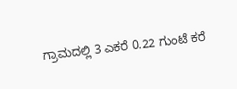ಗ್ರಾಮದಲ್ಲಿ 3 ಎಕರೆ 0.22 ಗುಂಟೆ ಕರೆ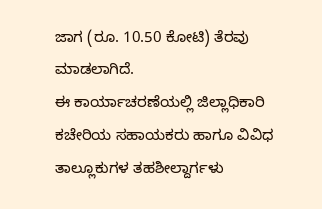ಜಾಗ (ರೂ. 10.50 ಕೋಟಿ) ತೆರವು ಮಾಡಲಾಗಿದೆ.
ಈ ಕಾರ್ಯಾಚರಣೆಯಲ್ಲಿ ಜಿಲ್ಲಾಧಿಕಾರಿ ಕಚೇರಿಯ ಸಹಾಯಕರು ಹಾಗೂ ವಿವಿಧ ತಾಲ್ಲೂಕುಗಳ ತಹಶೀಲ್ದಾರ್ಗಳು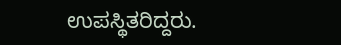ಉಪಸ್ಥಿತರಿದ್ದರು.